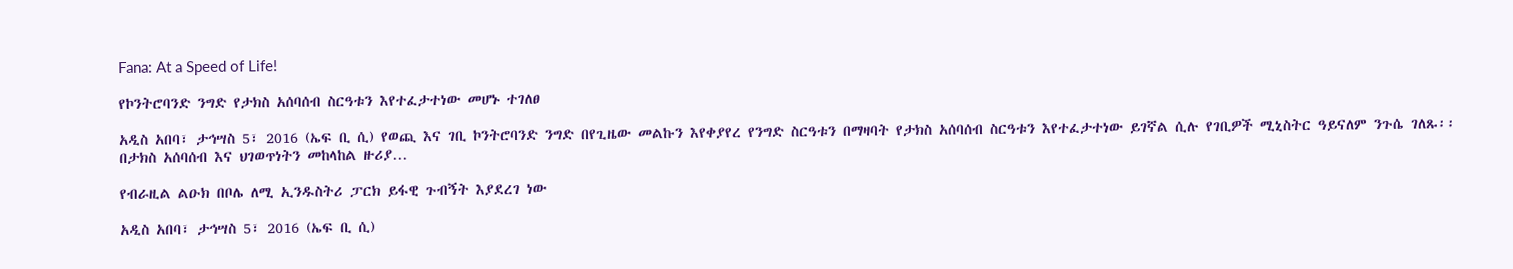Fana: At a Speed of Life!

የኮንትሮባንድ ንግድ የታክስ አሰባሰብ ስርዓቱን እየተፈታተነው መሆኑ ተገለፀ

አዲስ አበባ፣ ታኅሣስ 5፣ 2016 (ኤፍ ቢ ሲ) የወጪ እና ገቢ ኮንትሮባንድ ንግድ በየጊዜው መልኩን እየቀያየረ የንግድ ስርዓቱን በማዛባት የታክስ አሰባሰብ ስርዓቱን እየተፈታተነው ይገኛል ሲሉ የገቢዎች ሚኒስትር ዓይናለም ንጉሴ ገለጹ፡፡ በታክስ አሰባሰብ እና ህገወጥነትን መከላከል ዙሪያ…

የብራዚል ልዑክ በቦሌ ለሚ ኢንዱስትሪ ፓርክ ይፋዊ ጉብኝት እያደረገ ነው

አዲስ አበባ፣ ታኅሣስ 5፣ 2016 (ኤፍ ቢ ሲ)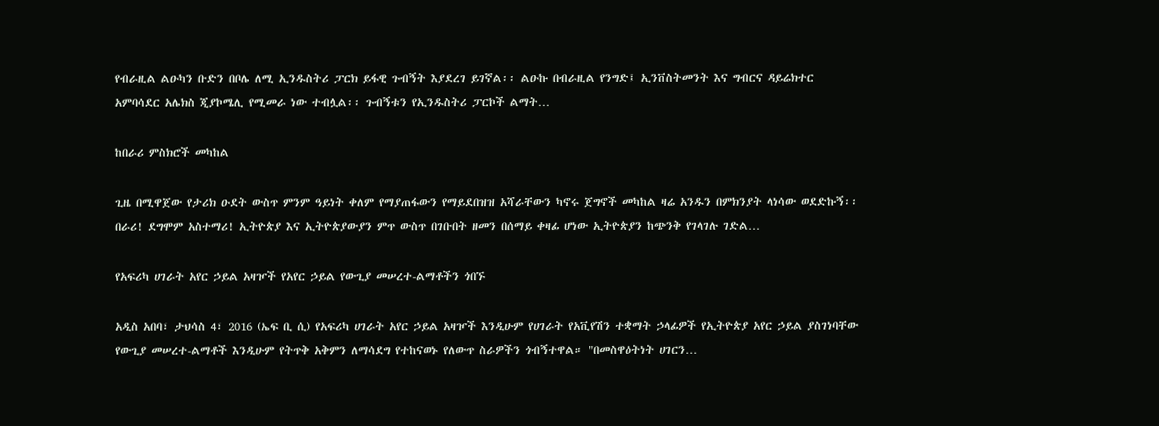የብራዚል ልዑካን ቡድን በቦሌ ለሚ ኢንዱስትሪ ፓርክ ይፋዊ ጉብኝት እያደረገ ይገኛል፡፡ ልዑኩ በብራዚል የንግድ፤ ኢንቨስትመንት እና ግብርና ዳይሬክተር አምባሳደር አሌክስ ጂያኮሜሊ የሚመራ ነው ተብሏል፡፡ ጉብኝቱን የኢንዱስትሪ ፓርኮች ልማት…

ከበራሪ ምስክሮች መካከል

ጊዜ በሚዋጀው የታሪክ ዑደት ውስጥ ምንም ዓይነት ቀለም የማያጠፋውን የማይደበዝዝ አሻራቸውን ካኖሩ ጀግኖች መካከል ዛሬ አንዱን በምክንያት ላነሳው ወደድኩኝ፡፡ በራሪ! ደግሞም አስተማሪ! ኢትዮጵያ እና ኢትዮጵያውያን ምጥ ውስጥ በገቡበት ዘመን በሰማይ ቀዛፊ ሆነው ኢትዮጵያን ከጭንቅ የገላገሉ ገድል…

የአፍሪካ ሀገራት አየር ኃይል አዛዦች የአየር ኃይል የውጊያ መሠረተ-ልማቶችን ጎበኙ

አዲስ አበባ፣ ታህሳስ 4፣ 2016 (ኤፍ ቢ ሲ) የአፍሪካ ሀገራት አየር ኃይል አዛዦች እንዲሁም የሀገራት የአቪየሽን ተቋማት ኃላፊዎች የኢትዮጵያ አየር ኃይል ያስገነባቸው የውጊያ መሠረተ-ልማቶች እንዲሁም የትጥቅ አቅምን ለማሳደግ የተከናወኑ የለውጥ ስራዎችን ጎብኝተዋል። "በመስዋዕትነት ሀገርን…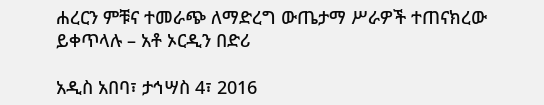ሐረርን ምቹና ተመራጭ ለማድረግ ውጤታማ ሥራዎች ተጠናክረው ይቀጥላሉ – አቶ ኦርዲን በድሪ

አዲስ አበባ፣ ታኅሣስ 4፣ 2016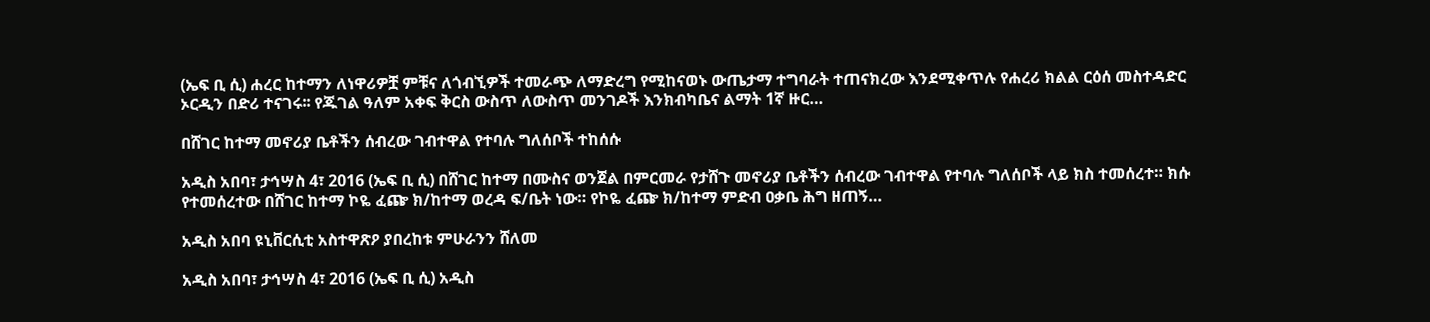(ኤፍ ቢ ሲ) ሐረር ከተማን ለነዋሪዎቿ ምቹና ለጎብኚዎች ተመራጭ ለማድረግ የሚከናወኑ ውጤታማ ተግባራት ተጠናክረው እንደሚቀጥሉ የሐረሪ ክልል ርዕሰ መስተዳድር ኦርዲን በድሪ ተናገሩ፡፡ የጁገል ዓለም አቀፍ ቅርስ ውስጥ ለውስጥ መንገዶች እንክብካቤና ልማት 1ኛ ዙር…

በሸገር ከተማ መኖሪያ ቤቶችን ሰብረው ገብተዋል የተባሉ ግለሰቦች ተከሰሱ

አዲስ አበባ፣ ታኅሣስ 4፣ 2016 (ኤፍ ቢ ሲ) በሸገር ከተማ በሙስና ወንጀል በምርመራ የታሸጉ መኖሪያ ቤቶችን ሰብረው ገብተዋል የተባሉ ግለሰቦች ላይ ክስ ተመሰረተ። ክሱ የተመሰረተው በሸገር ከተማ ኮዬ ፈጬ ክ/ከተማ ወረዳ ፍ/ቤት ነው። የኮዬ ፈጬ ክ/ከተማ ምድብ ዐቃቤ ሕግ ዘጠኝ…

አዲስ አበባ ዩኒቨርሲቲ አስተዋጽዖ ያበረከቱ ምሁራንን ሸለመ

አዲስ አበባ፣ ታኅሣስ 4፣ 2016 (ኤፍ ቢ ሲ) አዲስ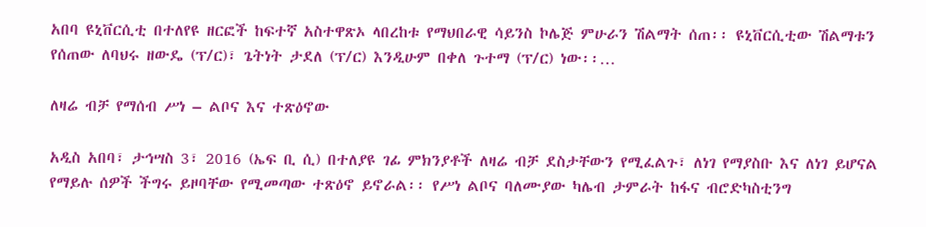አበባ ዩኒቨርሲቲ በተለየዩ ዘርፎች ከፍተኛ አስተዋጽኦ ላበረከቱ የማህበራዊ ሳይንስ ኮሌጅ ምሁራን ሽልማት ሰጠ፡፡ ዩኒቨርሲቲው ሽልማቱን የሰጠው ለባህሩ ዘውዴ (ፕ/ር)፣ ጌትነት ታደለ (ፕ/ር) እንዲሁም በቀለ ጉተማ (ፕ/ር) ነው፡፡…

ለዛሬ ብቻ የማሰብ ሥነ – ልቦና እና ተጽዕኖው

አዲስ አበባ፣ ታኅሣስ 3፣ 2016 (ኤፍ ቢ ሲ) በተለያዩ ገፊ ምክንያቶች ለዛሬ ብቻ ደስታቸውን የሚፈልጉ፣ ለነገ የማያስቡ እና ለነገ ይሆናል የማይሉ ሰዎች ችግሩ ይዞባቸው የሚመጣው ተጽዕኖ ይኖራል፡፡ የሥነ ልቦና ባለሙያው ካሌብ ታምራት ከፋና ብሮድካስቲንግ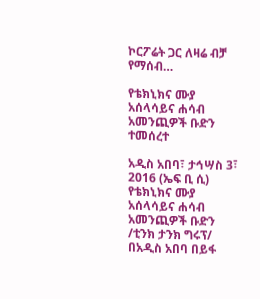ኮርፖሬት ጋር ለዛሬ ብቻ የማሰብ…

የቴክኒክና ሙያ አሰላሳይና ሐሳብ አመንጪዎች ቡድን ተመሰረተ

አዲስ አበባ፣ ታኅሣስ 3፣ 2016 (ኤፍ ቢ ሲ) የቴክኒክና ሙያ አሰላሳይና ሐሳብ አመንጪዎች ቡድን /ቲንክ ታንክ ግሩፕ/ በአዲስ አበባ በይፋ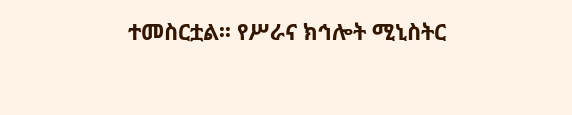ተመስርቷል፡፡ የሥራና ክኅሎት ሚኒስትር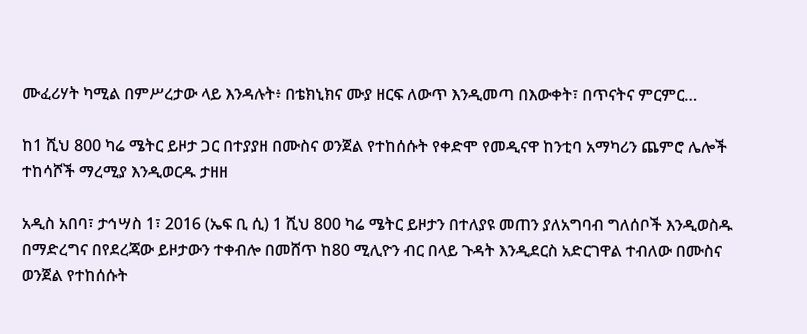ሙፈሪሃት ካሚል በምሥረታው ላይ እንዳሉት፥ በቴክኒክና ሙያ ዘርፍ ለውጥ እንዲመጣ በእውቀት፣ በጥናትና ምርምር…

ከ1 ሺህ 800 ካሬ ሜትር ይዞታ ጋር በተያያዘ በሙስና ወንጀል የተከሰሱት የቀድሞ የመዲናዋ ከንቲባ አማካሪን ጨምሮ ሌሎች ተከሳሾች ማረሚያ እንዲወርዱ ታዘዘ

አዲስ አበባ፣ ታኅሣስ 1፣ 2016 (ኤፍ ቢ ሲ) 1 ሺህ 800 ካሬ ሜትር ይዞታን በተለያዩ መጠን ያለአግባብ ግለሰቦች እንዲወስዱ በማድረግና በየደረጃው ይዞታውን ተቀብሎ በመሸጥ ከ80 ሚሊዮን ብር በላይ ጉዳት እንዲደርስ አድርገዋል ተብለው በሙስና ወንጀል የተከሰሱት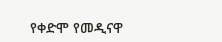የቀድሞ የመዲናዋ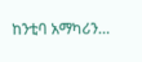ከንቲባ አማካሪን…